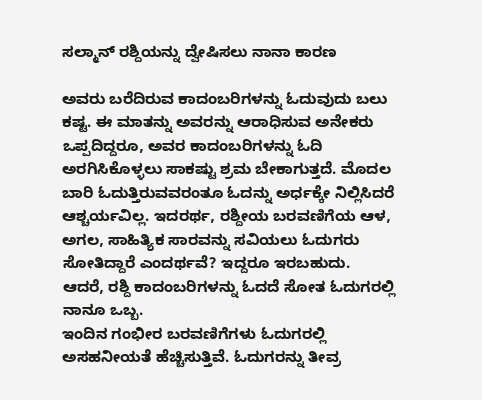ಸಲ್ಮಾನ್ ರಶ್ದಿಯನ್ನು ದ್ವೇಷಿಸಲು ನಾನಾ ಕಾರಣ

ಅವರು ಬರೆದಿರುವ ಕಾದಂಬರಿಗಳನ್ನು ಓದುವುದು ಬಲು ಕಷ್ಟ. ಈ ಮಾತನ್ನು ಅವರನ್ನು ಆರಾಧಿಸುವ ಅನೇಕರು ಒಪ್ಪದಿದ್ದರೂ, ಅವರ ಕಾದಂಬರಿಗಳನ್ನು ಓದಿ ಅರಗಿಸಿಕೊಳ್ಳಲು ಸಾಕಷ್ಟು ಶ್ರಮ ಬೇಕಾಗುತ್ತದೆ. ಮೊದಲ ಬಾರಿ ಓದುತ್ತಿರುವವರಂತೂ ಓದನ್ನು ಅರ್ಧಕ್ಕೇ ನಿಲ್ಲಿಸಿದರೆ ಆಶ್ಚರ್ಯವಿಲ್ಲ. ಇದರರ್ಥ, ರಶ್ದೀಯ ಬರವಣಿಗೆಯ ಆಳ, ಅಗಲ, ಸಾಹಿತ್ಯಿಕ ಸಾರವನ್ನು ಸವಿಯಲು ಓದುಗರು ಸೋತಿದ್ದಾರೆ ಎಂದರ್ಥವೆ? ಇದ್ದರೂ ಇರಬಹುದು. ಆದರೆ, ರಶ್ದಿ ಕಾದಂಬರಿಗಳನ್ನು ಓದದೆ ಸೋತ ಓದುಗರಲ್ಲಿ ನಾನೂ ಒಬ್ಬ.
ಇಂದಿನ ಗಂಭೀರ ಬರವಣಿಗೆಗಳು ಓದುಗರಲ್ಲಿ ಅಸಹನೀಯತೆ ಹೆಚ್ಚಿಸುತ್ತಿವೆ. ಓದುಗರನ್ನು ತೀವ್ರ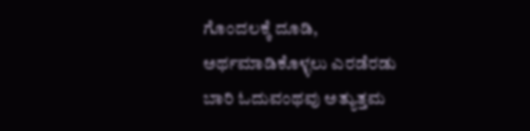ಗೊಂದಲಕ್ಕೆ ದೂಡಿ, ಅರ್ಥಮಾಡಿಕೊಳ್ಳಲು ಎರಡೆರಡು ಬಾರಿ ಓದುವಂಥವು ಅತ್ಯುತ್ತಮ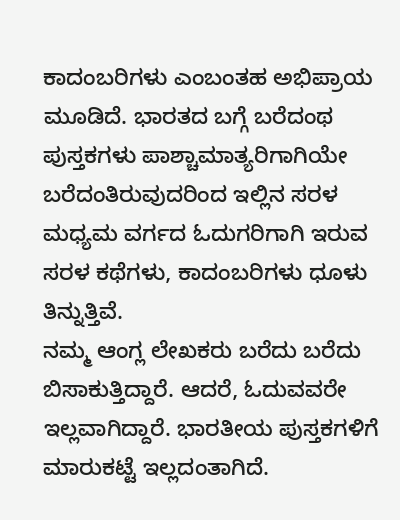ಕಾದಂಬರಿಗಳು ಎಂಬಂತಹ ಅಭಿಪ್ರಾಯ ಮೂಡಿದೆ. ಭಾರತದ ಬಗ್ಗೆ ಬರೆದಂಥ ಪುಸ್ತಕಗಳು ಪಾಶ್ಚಾಮಾತ್ಯರಿಗಾಗಿಯೇ ಬರೆದಂತಿರುವುದರಿಂದ ಇಲ್ಲಿನ ಸರಳ ಮಧ್ಯಮ ವರ್ಗದ ಓದುಗರಿಗಾಗಿ ಇರುವ ಸರಳ ಕಥೆಗಳು, ಕಾದಂಬರಿಗಳು ಧೂಳು ತಿನ್ನುತ್ತಿವೆ.
ನಮ್ಮ ಆಂಗ್ಲ ಲೇಖಕರು ಬರೆದು ಬರೆದು ಬಿಸಾಕುತ್ತಿದ್ದಾರೆ. ಆದರೆ, ಓದುವವರೇ ಇಲ್ಲವಾಗಿದ್ದಾರೆ. ಭಾರತೀಯ ಪುಸ್ತಕಗಳಿಗೆ ಮಾರುಕಟ್ಟೆ ಇಲ್ಲದಂತಾಗಿದೆ.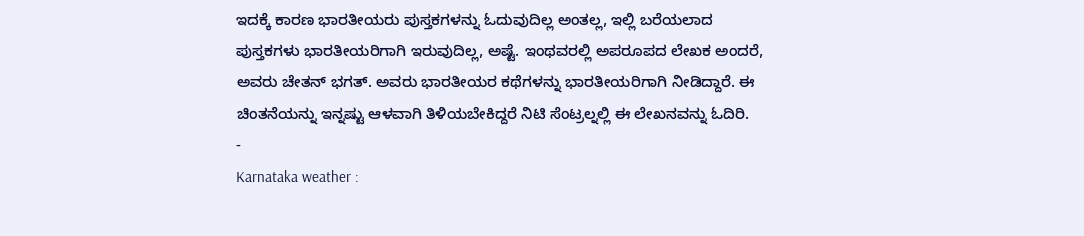ಇದಕ್ಕೆ ಕಾರಣ ಭಾರತೀಯರು ಪುಸ್ತಕಗಳನ್ನು ಓದುವುದಿಲ್ಲ ಅಂತಲ್ಲ, ಇಲ್ಲಿ ಬರೆಯಲಾದ ಪುಸ್ತಕಗಳು ಭಾರತೀಯರಿಗಾಗಿ ಇರುವುದಿಲ್ಲ, ಅಷ್ಟೆ. ಇಂಥವರಲ್ಲಿ ಅಪರೂಪದ ಲೇಖಕ ಅಂದರೆ, ಅವರು ಚೇತನ್ ಭಗತ್. ಅವರು ಭಾರತೀಯರ ಕಥೆಗಳನ್ನು ಭಾರತೀಯರಿಗಾಗಿ ನೀಡಿದ್ದಾರೆ. ಈ ಚಿಂತನೆಯನ್ನು ಇನ್ನಷ್ಟು ಆಳವಾಗಿ ತಿಳಿಯಬೇಕಿದ್ದರೆ ನಿಟಿ ಸೆಂಟ್ರಲ್ನಲ್ಲಿ ಈ ಲೇಖನವನ್ನು ಓದಿರಿ.
-
Karnataka weather :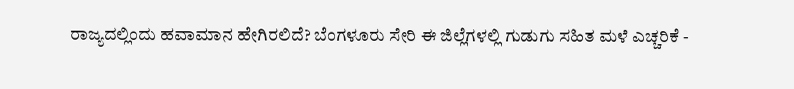ರಾಜ್ಯದಲ್ಲಿಂದು ಹವಾಮಾನ ಹೇಗಿರಲಿದೆ? ಬೆಂಗಳೂರು ಸೇರಿ ಈ ಜಿಲ್ಲೆಗಳಲ್ಲಿ ಗುಡುಗು ಸಹಿತ ಮಳೆ ಎಚ್ಚರಿಕೆ -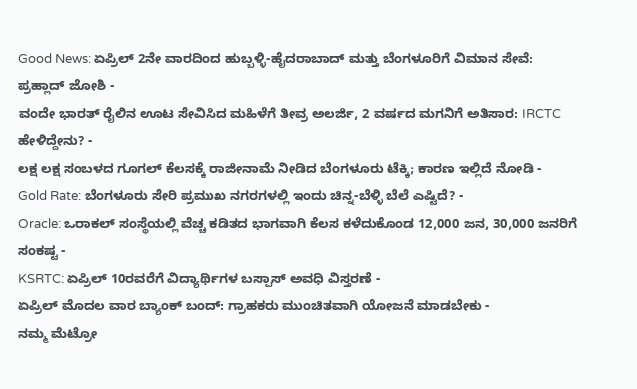Good News: ಏಪ್ರಿಲ್ 2ನೇ ವಾರದಿಂದ ಹುಬ್ಬಳ್ಳಿ-ಹೈದರಾಬಾದ್ ಮತ್ತು ಬೆಂಗಳೂರಿಗೆ ವಿಮಾನ ಸೇವೆ: ಪ್ರಹ್ಲಾದ್ ಜೋಶಿ -
ವಂದೇ ಭಾರತ್ ರೈಲಿನ ಊಟ ಸೇವಿಸಿದ ಮಹಿಳೆಗೆ ತೀವ್ರ ಅಲರ್ಜಿ, 2 ವರ್ಷದ ಮಗನಿಗೆ ಅತಿಸಾರ: IRCTC ಹೇಳಿದ್ದೇನು? -
ಲಕ್ಷ ಲಕ್ಷ ಸಂಬಳದ ಗೂಗಲ್ ಕೆಲಸಕ್ಕೆ ರಾಜೀನಾಮೆ ನೀಡಿದ ಬೆಂಗಳೂರು ಟೆಕ್ಕಿ; ಕಾರಣ ಇಲ್ಲಿದೆ ನೋಡಿ -
Gold Rate: ಬೆಂಗಳೂರು ಸೇರಿ ಪ್ರಮುಖ ನಗರಗಳಲ್ಲಿ ಇಂದು ಚಿನ್ನ-ಬೆಳ್ಳಿ ಬೆಲೆ ಎಷ್ಟಿದೆ? -
Oracle: ಒರಾಕಲ್ ಸಂಸ್ಥೆಯಲ್ಲಿ ವೆಚ್ಚ ಕಡಿತದ ಭಾಗವಾಗಿ ಕೆಲಸ ಕಳೆದುಕೊಂಡ 12,000 ಜನ, 30,000 ಜನರಿಗೆ ಸಂಕಷ್ಟ -
KSRTC: ಏಪ್ರಿಲ್ 10ರವರೆಗೆ ವಿದ್ಯಾರ್ಥಿಗಳ ಬಸ್ಪಾಸ್ ಅವಧಿ ವಿಸ್ತರಣೆ -
ಏಪ್ರಿಲ್ ಮೊದಲ ವಾರ ಬ್ಯಾಂಕ್ ಬಂದ್: ಗ್ರಾಹಕರು ಮುಂಚಿತವಾಗಿ ಯೋಜನೆ ಮಾಡಬೇಕು -
ನಮ್ಮ ಮೆಟ್ರೋ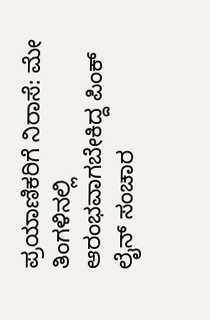ಪ್ರಯಾಣಿಕರಿಗೆ ನಿರಾಸೆ: ಮೇ ತಿಂಗಳಿನಲ್ಲಿ ಆರಂಭವಾಗಬೇಕಿದ್ದ ಪಿಂಕ್ ಲೈನ್ ಸಂಚಾರ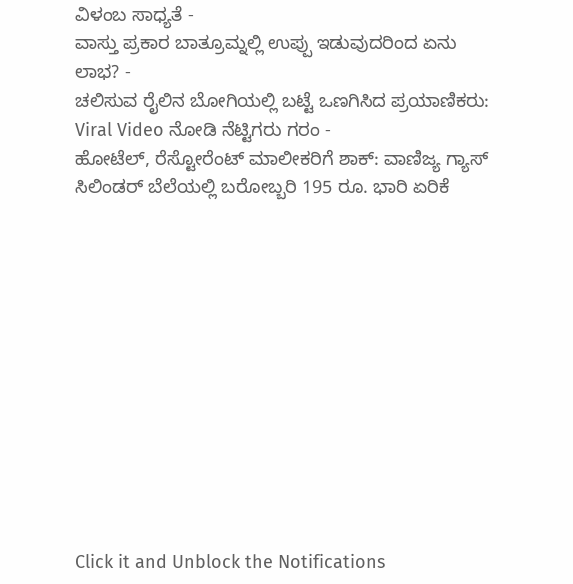ವಿಳಂಬ ಸಾಧ್ಯತೆ -
ವಾಸ್ತು ಪ್ರಕಾರ ಬಾತ್ರೂಮ್ನಲ್ಲಿ ಉಪ್ಪು ಇಡುವುದರಿಂದ ಏನು ಲಾಭ? -
ಚಲಿಸುವ ರೈಲಿನ ಬೋಗಿಯಲ್ಲಿ ಬಟ್ಟೆ ಒಣಗಿಸಿದ ಪ್ರಯಾಣಿಕರು: Viral Video ನೋಡಿ ನೆಟ್ಟಿಗರು ಗರಂ -
ಹೋಟೆಲ್, ರೆಸ್ಟೋರೆಂಟ್ ಮಾಲೀಕರಿಗೆ ಶಾಕ್: ವಾಣಿಜ್ಯ ಗ್ಯಾಸ್ ಸಿಲಿಂಡರ್ ಬೆಲೆಯಲ್ಲಿ ಬರೋಬ್ಬರಿ 195 ರೂ. ಭಾರಿ ಏರಿಕೆ












Click it and Unblock the Notifications